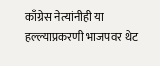काँग्रेस नेत्यांनीही या हल्ल्याप्रकरणी भाजपवर थेट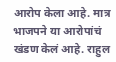आरोप केला आहे. मात्र भाजपने या आरोपांचं खंडण केलं आहे. राहुल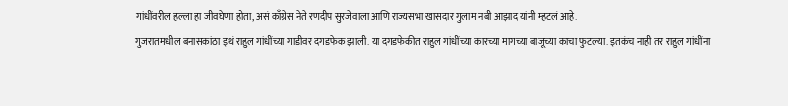गांधींवरील हल्ला हा जीवघेणा होता, असं काँग्रेस नेते रणदीप सुरजेवाला आणि राज्यसभा खासदार गुलाम नबी आझाद यांनी म्हटलं आहे.
गुजरातमधील बनासकांठा इथं राहुल गांधींच्या गाडीवर दगडफेक झाली. या दगडफेकीत राहुल गांधींच्या कारच्या मागच्या बाजूच्या काचा फुटल्या. इतकंच नाही तर राहुल गांधींना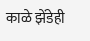काळे झेंडेही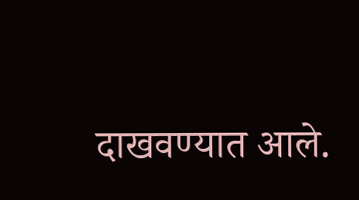दाखवण्यात आले.